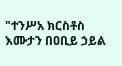"ተንሥአ ክርስቶስ እሙታን በዐቢይ ኃይል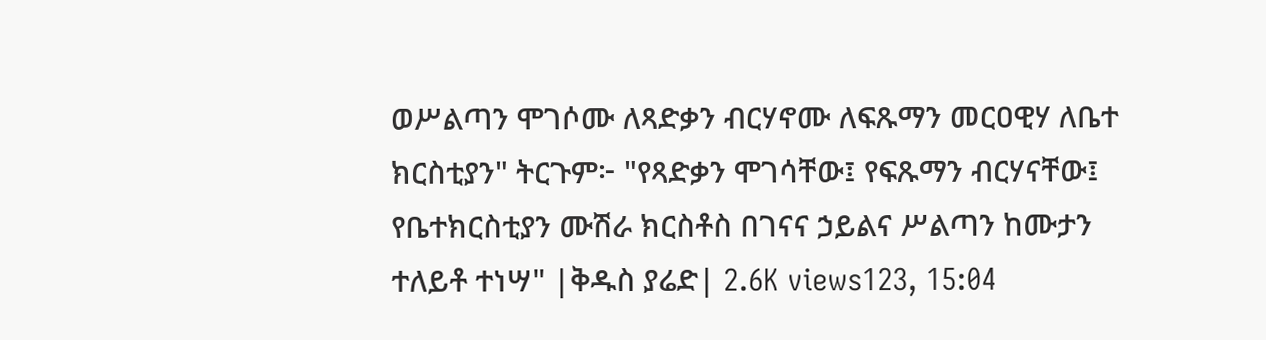ወሥልጣን ሞገሶሙ ለጻድቃን ብርሃኖሙ ለፍጹማን መርዐዊሃ ለቤተ ክርስቲያን" ትርጉም፦ "የጻድቃን ሞገሳቸው፤ የፍጹማን ብርሃናቸው፤ የቤተክርስቲያን ሙሽራ ክርስቶስ በገናና ኃይልና ሥልጣን ከሙታን ተለይቶ ተነሣ" |ቅዱስ ያሬድ| 2.6K views123, 15:04